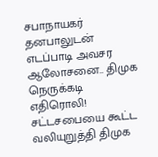சபாநாயகர் தனபாலுடன் எடப்பாடி அவசர ஆலோசனை.. திமுக நெருக்கடி எதிரொலி!
சட்டசபையை கூட்ட வலியுறுத்தி திமுக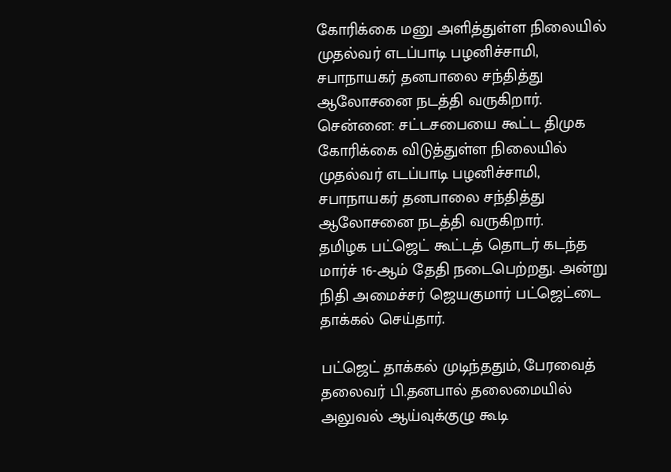கோரிக்கை மனு அளித்துள்ள நிலையில் முதல்வர் எடப்பாடி பழனிச்சாமி, சபாநாயகர் தனபாலை சந்தித்து ஆலோசனை நடத்தி வருகிறார்.
சென்னை: சட்டசபையை கூட்ட திமுக கோரிக்கை விடுத்துள்ள நிலையில் முதல்வர் எடப்பாடி பழனிச்சாமி, சபாநாயகர் தனபாலை சந்தித்து ஆலோசனை நடத்தி வருகிறார்.
தமிழக பட்ஜெட் கூட்டத் தொடர் கடந்த மார்ச் 16-ஆம் தேதி நடைபெற்றது. அன்று நிதி அமைச்சர் ஜெயகுமார் பட்ஜெட்டை தாக்கல் செய்தார்.

பட்ஜெட் தாக்கல் முடிந்ததும், பேரவைத் தலைவர் பி.தனபால் தலைமையில் அலுவல் ஆய்வுக்குழு கூடி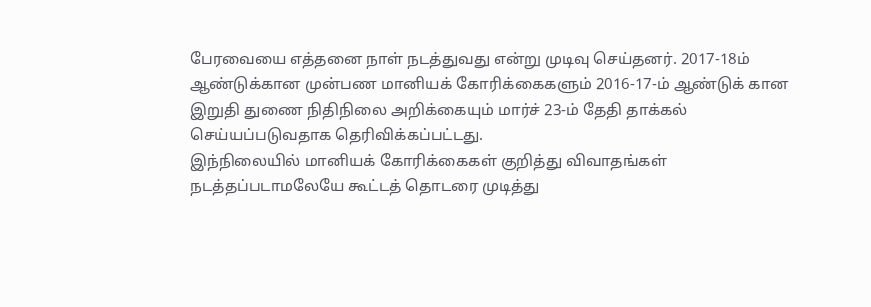பேரவையை எத்தனை நாள் நடத்துவது என்று முடிவு செய்தனர். 2017-18ம் ஆண்டுக்கான முன்பண மானியக் கோரிக்கைகளும் 2016-17-ம் ஆண்டுக் கான இறுதி துணை நிதிநிலை அறிக்கையும் மார்ச் 23-ம் தேதி தாக்கல் செய்யப்படுவதாக தெரிவிக்கப்பட்டது.
இந்நிலையில் மானியக் கோரிக்கைகள் குறித்து விவாதங்கள் நடத்தப்படாமலேயே கூட்டத் தொடரை முடித்து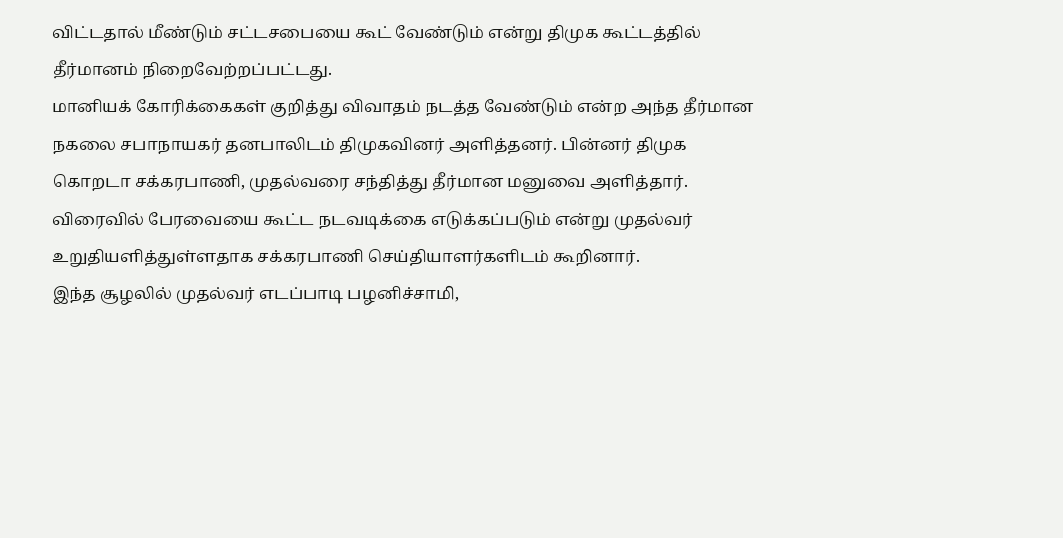விட்டதால் மீண்டும் சட்டசபையை கூட் வேண்டும் என்று திமுக கூட்டத்தில் தீர்மானம் நிறைவேற்றப்பட்டது.
மானியக் கோரிக்கைகள் குறித்து விவாதம் நடத்த வேண்டும் என்ற அந்த தீர்மான நகலை சபாநாயகர் தனபாலிடம் திமுகவினர் அளித்தனர். பின்னர் திமுக கொறடா சக்கரபாணி, முதல்வரை சந்தித்து தீர்மான மனுவை அளித்தார். விரைவில் பேரவையை கூட்ட நடவடிக்கை எடுக்கப்படும் என்று முதல்வர் உறுதியளித்துள்ளதாக சக்கரபாணி செய்தியாளர்களிடம் கூறினார்.
இந்த சூழலில் முதல்வர் எடப்பாடி பழனிச்சாமி,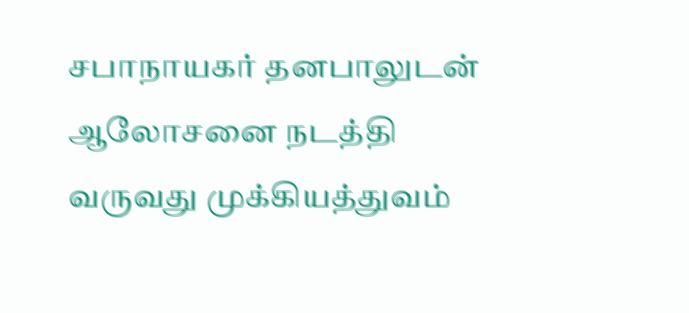சபாநாயகர் தனபாலுடன் ஆலோசனை நடத்தி வருவது முக்கியத்துவம்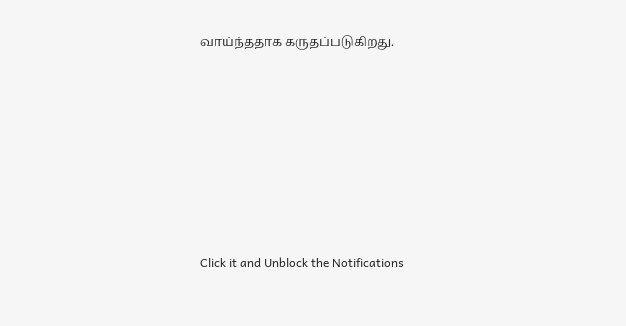வாய்ந்ததாக கருதப்படுகிறது.












Click it and Unblock the Notifications